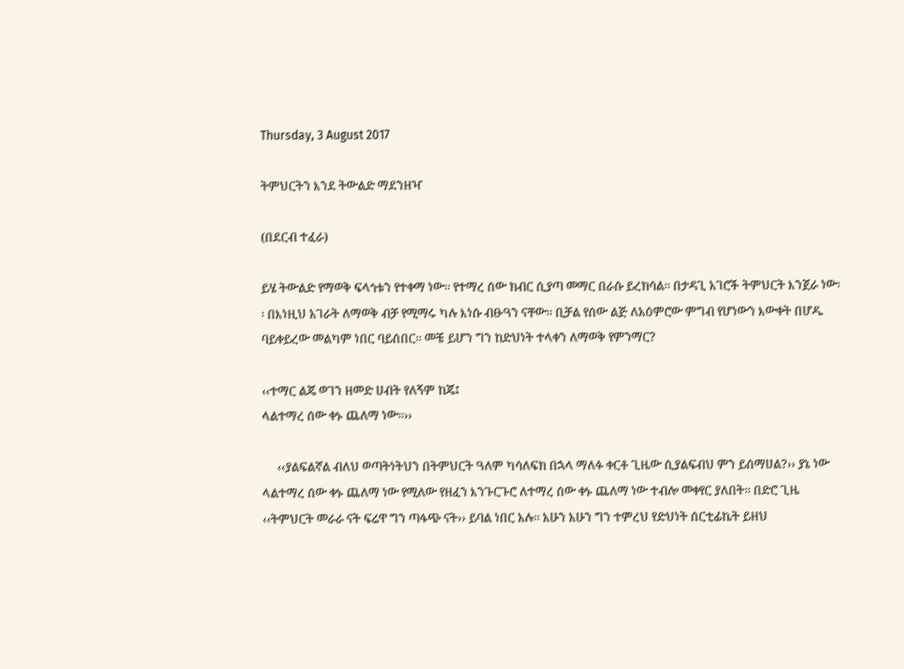Thursday, 3 August 2017

ትምህርትን እንደ ትውልድ ማደንዘዣ

(በደርብ ተፈራ)

ይሄ ትውልድ የማወቅ ፍላጎቱን የተቀማ ነው፡፡ የተማረ ሰው ክብር ሲያጣ መማር በራሱ ይረክሳል፡፡ በታዳጊ አገሮች ትምህርት እንጀራ ነው፡፡ በእነዚህ አገራት ለማወቅ ብቻ የሚማሩ ካሉ እነሱ ብፁዓን ናቸው፡፡ ቢቻል የሰው ልጅ ለአዕምሮው ምግብ የሆነውን እውቀት በሆዱ ባይቀይረው መልካም ነበር ባይሰበር፡፡ መቼ ይሆን ግን ከድህነት ተላቀን ለማወቅ የምንማር?

‹‹ተማር ልጄ ወገን ዘመድ ሀብት የለኝም ከጄ፤
ላልተማረ ሰው ቀኑ ጨለማ ነው፡፡››

     ‹‹ያልፍልኛል ብለህ ወጣትነትህን በትምህርት ዓለም ካሳለፍክ በኋላ ማለፉ ቀርቶ ጊዜው ሲያልፍብህ ምን ይሰማሀል?›› ያኔ ነው ላልተማረ ሰው ቀኑ ጨለማ ነው የሚለው የዘፈን እንጉርጉሮ ለተማረ ሰው ቀኑ ጨለማ ነው ተብሎ መቀየር ያለበት፡፡ በድሮ ጊዜ ‹‹ትምህርት መራራ ናት ፍሬዋ ግን ጣፋጭ ናት›› ይባል ነበር አሉ፡፡ አሁን አሁን ግን ተምረህ የድህነት ሰርቲፊኬት ይዘህ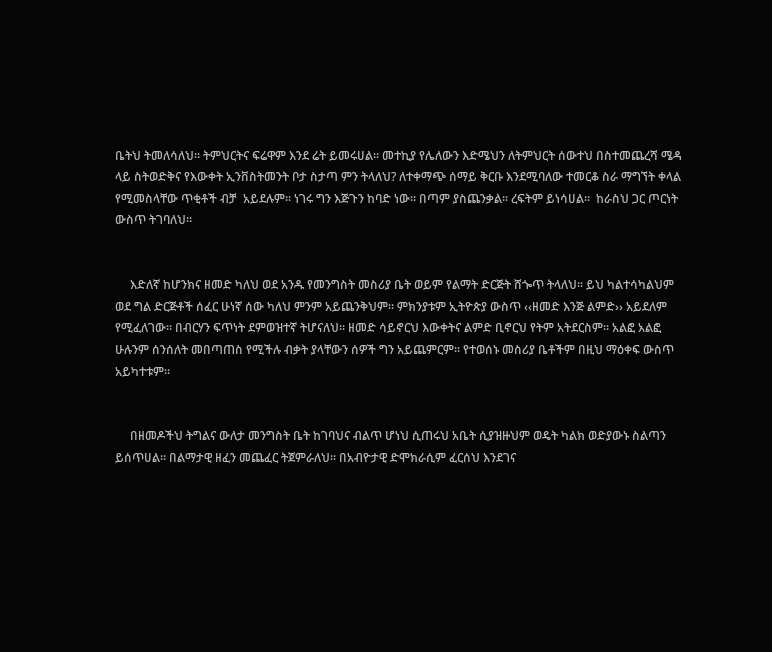ቤትህ ትመለሳለህ፡፡ ትምህርትና ፍሬዋም እንደ ሬት ይመሩሀል፡፡ መተኪያ የሌለውን እድሜህን ለትምህርት ሰውተህ በስተመጨረሻ ሜዳ ላይ ስትወድቅና የእውቀት ኢንቨስትመንት ቦታ ስታጣ ምን ትላለህ? ለተቀማጭ ሰማይ ቅርቡ እንደሚባለው ተመርቆ ስራ ማግኘት ቀላል የሚመስላቸው ጥቂቶች ብቻ  አይደሉም፡፡ ነገሩ ግን እጅጉን ከባድ ነው፡፡ በጣም ያስጨንቃል፡፡ ረፍትም ይነሳሀል፡፡  ከራስህ ጋር ጦርነት ውስጥ ትገባለህ፡፡


     እድለኛ ከሆንክና ዘመድ ካለህ ወደ አንዱ የመንግስት መስሪያ ቤት ወይም የልማት ድርጅት ሸጐጥ ትላለህ፡፡ ይህ ካልተሳካልህም  ወደ ግል ድርጅቶች ሰፈር ሁነኛ ሰው ካለህ ምንም አይጨንቅህም፡፡ ምክንያቱም ኢትዮጵያ ውስጥ ‹‹ዘመድ እንጅ ልምድ›› አይደለም የሚፈለገው፡፡ በብርሃን ፍጥነት ደምወዝተኛ ትሆናለህ፡፡ ዘመድ ሳይኖርህ እውቀትና ልምድ ቢኖርህ የትም አትደርስም፡፡ አልፎ አልፎ ሁሉንም ሰንሰለት መበጣጠስ የሚችሉ ብቃት ያላቸውን ሰዎች ግን አይጨምርም፡፡ የተወሰኑ መስሪያ ቤቶችም በዚህ ማዕቀፍ ውስጥ አይካተቱም፡፡


     በዘመዶችህ ትግልና ውለታ መንግስት ቤት ከገባህና ብልጥ ሆነህ ሲጠሩህ አቤት ሲያዝዙህም ወዴት ካልክ ወድያውኑ ስልጣን ይሰጥሀል፡፡ በልማታዊ ዘፈን መጨፈር ትጀምራለህ፡፡ በአብዮታዊ ድሞክራሲም ፈርሰህ እንደገና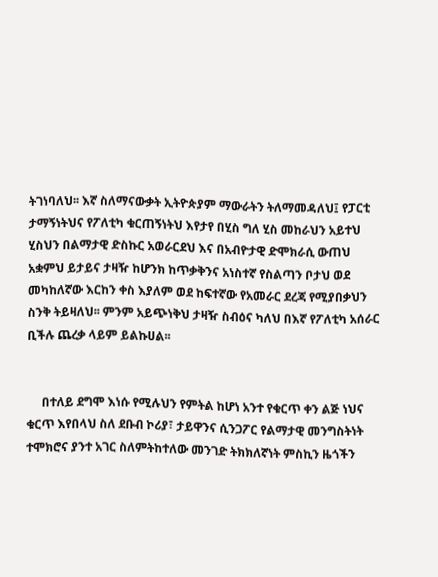ትገነባለህ፡፡ እኛ ስለማናውቃት ኢትዮጵያም ማውራትን ትለማመዳለህ፤ የፓርቲ ታማኝነትህና የፖለቲካ ቁርጠኝነትህ እየታየ በሂስ ግለ ሂስ መከራህን አይተህ ሂስህን በልማታዊ ድስኩር አወራርደህ እና በአብዮታዊ ድሞክራሲ ውጠህ አቋምህ ይታይና ታዛዥ ከሆንክ ከጥቃቅንና አነስተኛ የስልጣን ቦታህ ወደ መካከለኛው እርከን ቀስ እያለም ወደ ከፍተኛው የአመራር ደረጃ የሚያበቃህን ስንቅ ትይዛለህ፡፡ ምንም አይጭነቅህ ታዛዥ ስብዕና ካለህ በእኛ የፖለቲካ አሰራር ቢችሉ ጨረቃ ላይም ይልኩሀል፡፡


     በተለይ ደግሞ እነሱ የሚሉህን የምትል ከሆነ አንተ የቁርጥ ቀን ልጅ ነህና ቁርጥ እየበላህ ስለ ደቡብ ኮሪያ፣ ታይዋንና ሲንጋፖር የልማታዊ መንግስትነት ተሞክሮና ያንተ አገር ስለምትከተለው መንገድ ትክክለኛነት ምስኪን ዜጎችን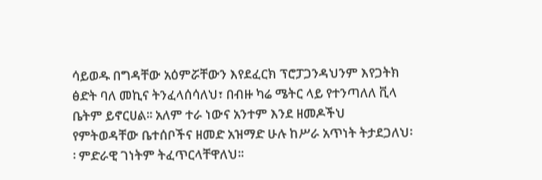ሳይወዱ በግዳቸው አዕምሯቸውን እየደፈርክ ፕሮፓጋንዳህንም እየጋትክ ፅድት ባለ መኪና ትንፈላሰሳለህ፣ በብዙ ካሬ ሜትር ላይ የተንጣለለ ቪላ ቤትም ይኖርሀል፡፡ አለም ተራ ነውና አንተም እንደ ዘመዶችህ የምትወዳቸው ቤተሰቦችና ዘመድ አዝማድ ሁሉ ከሥራ አጥነት ትታደጋለህ፡፡ ምድራዊ ገነትም ትፈጥርላቸዋለህ፡፡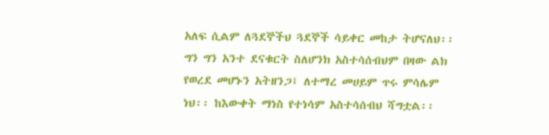አለፍ ሲልም ለጓደኞችህ ጓደኞች ሳይቀር መከታ ትሆናለህ፡፡ ግን ግን አንተ ደናቁርት ስለሆንክ አስተሳሰብህም በዛው ልክ የወረደ መሆኑን አትዘንጋ፤ ለተማረ መሀይም ጥሩ ምሳሌም ነህ፡፡ ከእውቀት ማነስ የተነሳም አስተሳሰብህ ሻግቷል፡፡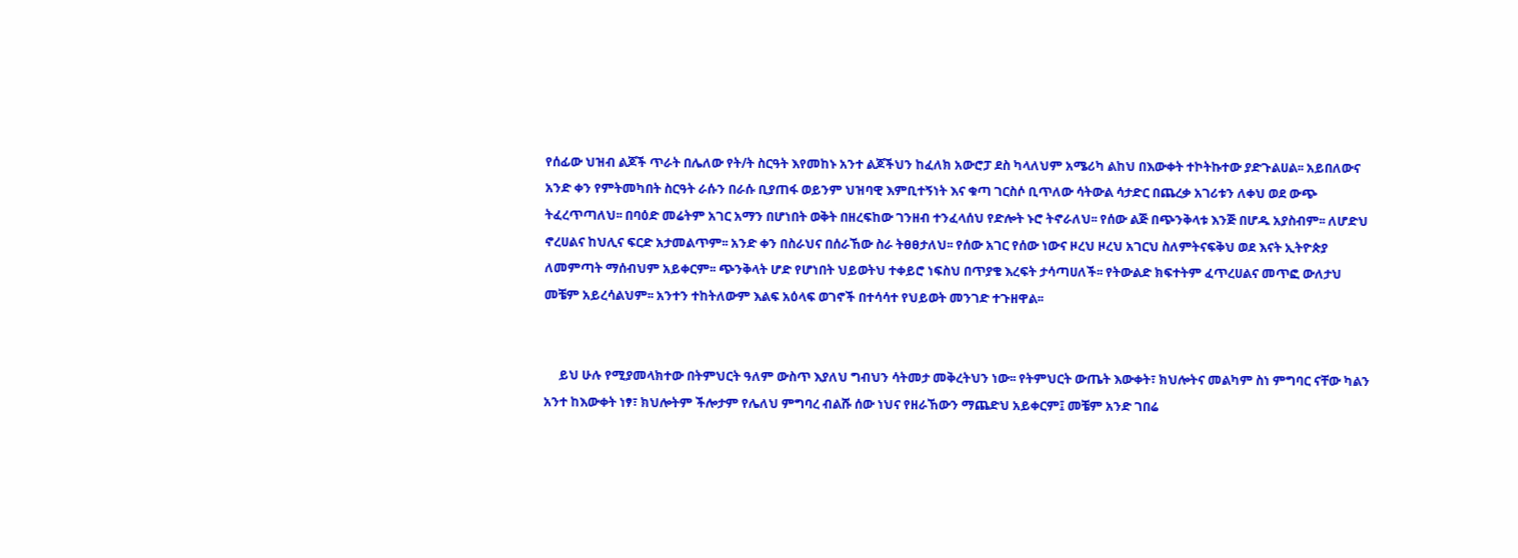የሰፊው ህዝብ ልጆች ጥራት በሌለው የት/ት ስርዓት እየመከኑ አንተ ልጆችህን ከፈለክ አውሮፓ ደስ ካላለህም አሜሪካ ልከህ በእውቀት ተኮትኩተው ያድጉልሀል፡፡ አይበለውና አንድ ቀን የምትመካበት ስርዓት ራሱን በራሱ ቢያጠፋ ወይንም ህዝባዊ እምቢተኝነት እና ቁጣ ገርስሶ ቢጥለው ሳትውል ሳታድር በጨረቃ አገሪቱን ለቀህ ወደ ውጭ ትፈረጥጣለህ፡፡ በባዕድ መሬትም አገር አማን በሆነበት ወቅት በዘረፍከው ገንዘብ ተንፈላሰህ የድሎት ኑሮ ትኖራለህ፡፡ የሰው ልጅ በጭንቅላቱ እንጅ በሆዱ አያስብም፡፡ ለሆድህ ኖረሀልና ከህሊና ፍርድ አታመልጥም፡፡ አንድ ቀን በስራህና በሰራኸው ስራ ትፀፀታለህ፡፡ የሰው አገር የሰው ነውና ዞረህ ዞረህ አገርህ ስለምትናፍቅህ ወደ እናት ኢትዮጵያ ለመምጣት ማሰብህም አይቀርም፡፡ ጭንቅላት ሆድ የሆነበት ህይወትህ ተቀይሮ ነፍስህ በጥያቄ እረፍት ታሳጣሀለች፡፡ የትውልድ ክፍተትም ፈጥረሀልና መጥፎ ውለታህ መቼም አይረሳልህም፡፡ አንተን ተከትለውም እልፍ አዕላፍ ወገኖች በተሳሳተ የህይወት መንገድ ተጉዘዋል፡፡


     ይህ ሁሉ የሚያመላክተው በትምህርት ዓለም ውስጥ እያለህ ግብህን ሳትመታ መቅረትህን ነው፡፡ የትምህርት ውጤት እውቀት፣ ክህሎትና መልካም ስነ ምግባር ናቸው ካልን አንተ ከእውቀት ነፃ፣ ክህሎትም ችሎታም የሌለህ ምግባረ ብልሹ ሰው ነህና የዘራኸውን ማጨድህ አይቀርም፤ መቼም አንድ ገበሬ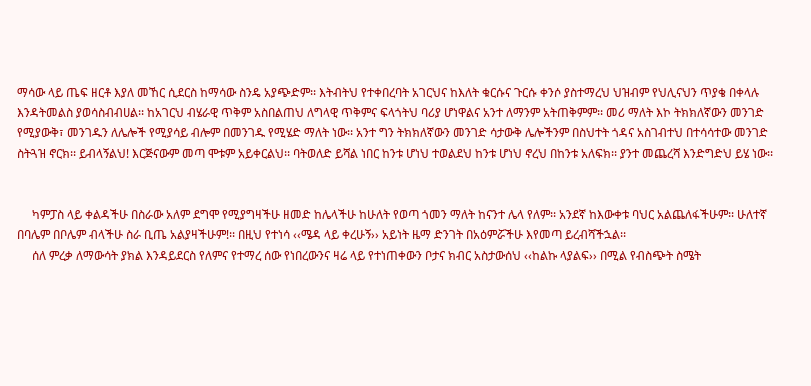ማሳው ላይ ጤፍ ዘርቶ እያለ መኸር ሲደርስ ከማሳው ስንዴ አያጭድም፡፡ እትብትህ የተቀበረባት አገርህና ከእለት ቁርሱና ጉርሱ ቀንሶ ያስተማረህ ህዝብም የህሊናህን ጥያቄ በቀላሉ እንዳትመልስ ያወሳስብብሀል፡፡ ከአገርህ ብሄራዊ ጥቅም አስበልጠህ ለግላዊ ጥቅምና ፍላጎትህ ባሪያ ሆነዋልና አንተ ለማንም አትጠቅምም፡፡ መሪ ማለት እኮ ትክክለኛውን መንገድ የሚያውቅ፣ መንገዱን ለሌሎች የሚያሳይ ብሎም በመንገዱ የሚሄድ ማለት ነው፡፡ አንተ ግን ትክክለኛውን መንገድ ሳታውቅ ሌሎችንም በስህተት ጎዳና አስገብተህ በተሳሳተው መንገድ ስትጓዝ ኖርክ፡፡ ይብላኝልህ! እርጅናውም መጣ ሞቱም አይቀርልህ፡፡ ባትወለድ ይሻል ነበር ከንቱ ሆነህ ተወልደህ ከንቱ ሆነህ ኖረህ በከንቱ አለፍክ፡፡ ያንተ መጨረሻ እንድግድህ ይሄ ነው፡፡


     ካምፓስ ላይ ቀልዳችሁ በስራው አለም ደግሞ የሚያግዛችሁ ዘመድ ከሌላችሁ ከሁለት የወጣ ጎመን ማለት ከናንተ ሌላ የለም፡፡ አንደኛ ከእውቀቱ ባህር አልጨለፋችሁም፡፡ ሁለተኛ በባሌም በቦሌም ብላችሁ ስራ ቢጤ አልያዛችሁም!፡፡ በዚህ የተነሳ ‹‹ሜዳ ላይ ቀረሁኝ›› አይነት ዜማ ድንገት በአዕምሯችሁ እየመጣ ይረብሻችኋል፡፡
     ሰለ ምረቃ ለማውሳት ያክል እንዳይደርስ የለምና የተማረ ሰው የነበረውንና ዛሬ ላይ የተነጠቀውን ቦታና ክብር አስታውሰህ ‹‹ከልኩ ላያልፍ›› በሚል የብስጭት ስሜት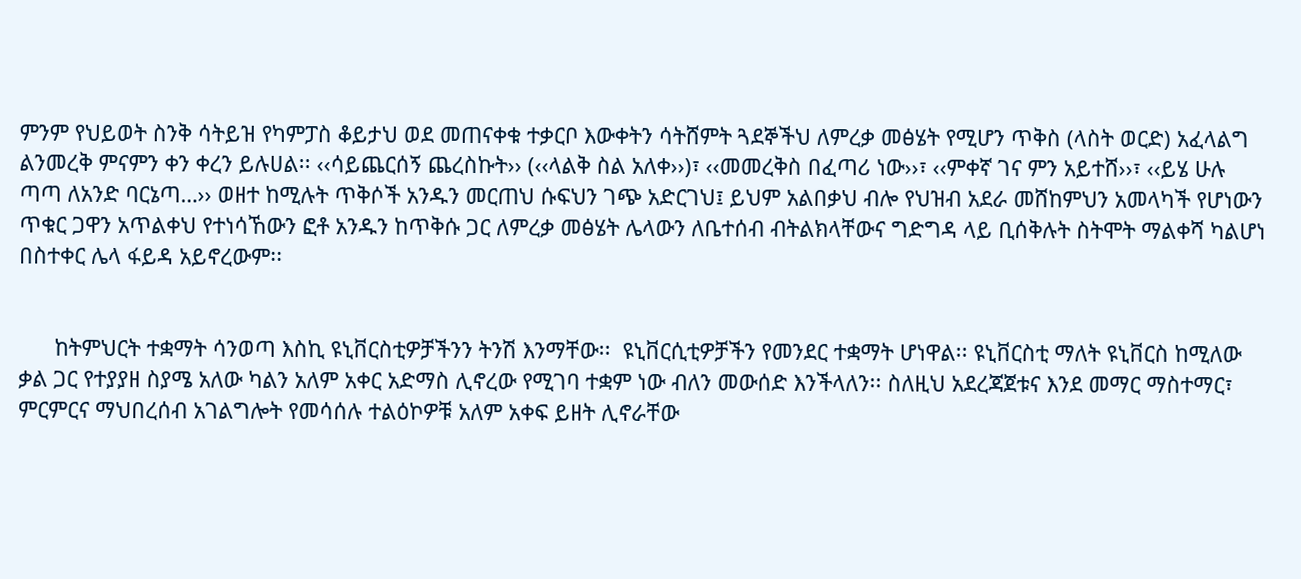ምንም የህይወት ስንቅ ሳትይዝ የካምፓስ ቆይታህ ወደ መጠናቀቁ ተቃርቦ እውቀትን ሳትሸምት ጓደኞችህ ለምረቃ መፅሄት የሚሆን ጥቅስ (ላስት ወርድ) አፈላልግ ልንመረቅ ምናምን ቀን ቀረን ይሉሀል፡፡ ‹‹ሳይጨርሰኝ ጨረስኩት›› (‹‹ላልቅ ስል አለቀ››)፣ ‹‹መመረቅስ በፈጣሪ ነው››፣ ‹‹ምቀኛ ገና ምን አይተሸ››፣ ‹‹ይሄ ሁሉ ጣጣ ለአንድ ባርኔጣ…›› ወዘተ ከሚሉት ጥቅሶች አንዱን መርጠህ ሱፍህን ገጭ አድርገህ፤ ይህም አልበቃህ ብሎ የህዝብ አደራ መሸከምህን አመላካች የሆነውን ጥቁር ጋዋን አጥልቀህ የተነሳኸውን ፎቶ አንዱን ከጥቅሱ ጋር ለምረቃ መፅሄት ሌላውን ለቤተሰብ ብትልክላቸውና ግድግዳ ላይ ቢሰቅሉት ስትሞት ማልቀሻ ካልሆነ በስተቀር ሌላ ፋይዳ አይኖረውም፡፡


      ከትምህርት ተቋማት ሳንወጣ እስኪ ዩኒቨርስቲዎቻችንን ትንሽ እንማቸው፡፡  ዩኒቨርሲቲዎቻችን የመንደር ተቋማት ሆነዋል፡፡ ዩኒቨርስቲ ማለት ዩኒቨርስ ከሚለው ቃል ጋር የተያያዘ ስያሜ አለው ካልን አለም አቀር አድማስ ሊኖረው የሚገባ ተቋም ነው ብለን መውሰድ እንችላለን፡፡ ስለዚህ አደረጃጀቱና እንደ መማር ማስተማር፣ ምርምርና ማህበረሰብ አገልግሎት የመሳሰሉ ተልዕኮዎቹ አለም አቀፍ ይዘት ሊኖራቸው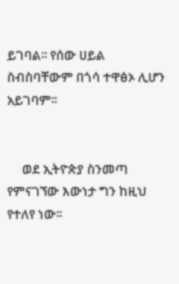ይገባል፡፡ የሰው ሀይል ስብስባቸውም በጎሳ ተዋፅኦ ሊሆን አይገባም፡፡


     ወደ ኢትዮጵያ ስንመጣ የምናገኘው እውነታ ግን ከዚህ የተለየ ነው፡፡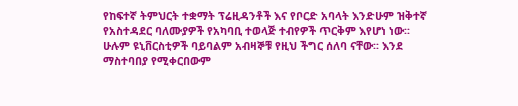የከፍተኛ ትምህርት ተቋማት ፕሬዚዳንቶች እና የቦርድ አባላት እንድሁም ዝቅተኛ የአስተዳደር ባለሙያዎች የአካባቢ ተወላጅ ተብየዎች ጥርቅም እየሆነ ነው፡፡ ሁሉም ዩኒቨርስቲዎች ባይባልም አብዛኞቹ የዚህ ችግር ሰለባ ናቸው፡፡ እንደ ማስተባበያ የሚቀርበውም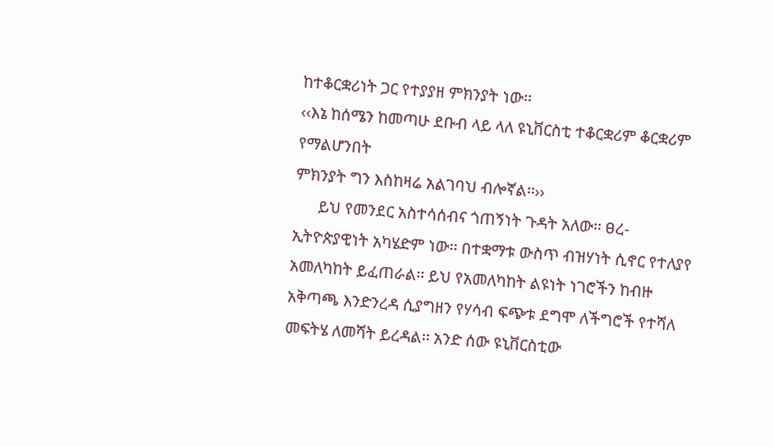ከተቆርቋሪነት ጋር የተያያዘ ምክንያት ነው፡፡
‹‹እኔ ከሰሜን ከመጣሁ ደቡብ ላይ ላለ ዩኒቨርስቲ ተቆርቋሪም ቆርቋሪም የማልሆንበት
ምክንያት ግን እስከዛሬ አልገባህ ብሎኛል፡፡››
      ይህ የመንደር አስተሳሰብና ጎጠኝነት ጉዳት አለው፡፡ ፀረ-ኢትዮጵያዊነት አካሄድም ነው፡፡ በተቋማቱ ውስጥ ብዝሃነት ሲኖር የተለያየ አመለካከት ይፈጠራል፡፡ ይህ የአመለካከት ልዩነት ነገሮችን ከብዙ አቅጣጫ እንድንረዳ ሲያግዘን የሃሳብ ፍጭቱ ደግሞ ለችግሮች የተሻለ መፍትሄ ለመሻት ይረዳል፡፡ አንድ ሰው ዩኒቨርስቲው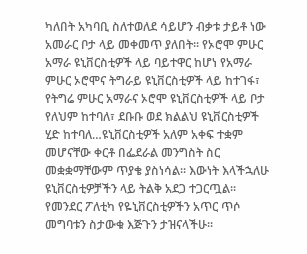ካለበት አካባቢ ስለተወለደ ሳይሆን ብቃቱ ታይቶ ነው አመራር ቦታ ላይ መቀመጥ ያለበት፡፡ የኦሮሞ ምሁር አማራ ዩኒቨርስቲዎች ላይ ባይተዋር ከሆነ የአማራ ምሁር ኦሮሞና ትግራይ ዩኒቨርስቲዎች ላይ ከተገፋ፣  የትግሬ ምሁር አማራና ኦሮሞ ዩኒቨርስቲዎች ላይ ቦታ የለህም ከተባለ፣ ደቡቡ ወደ ክልልህ ዩኒቨርስቲዎች ሂድ ከተባለ…ዩኒቨርስቲዎች አለም አቀፍ ተቋም መሆናቸው ቀርቶ በፌደራል መንግስት ስር መቋቋማቸውም ጥያቄ ያስነሳል፡፡ እውነት እላችኋለሁ ዩኒቨርስቲዎቻችን ላይ ትልቅ አደጋ ተጋርጧል፡፡ የመንደር ፖለቲካ የዬኒቨርስቲዎችን አጥር ጥሶ መግባቱን ስታውቁ እጅጉን ታዝናላችሁ፡፡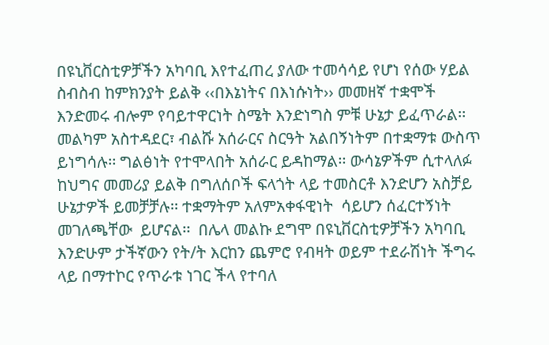በዩኒቨርስቲዎቻችን አካባቢ እየተፈጠረ ያለው ተመሳሳይ የሆነ የሰው ሃይል ስብስብ ከምክንያት ይልቅ ‹‹በእኔነትና በእነሱነት›› መመዘኛ ተቋሞች እንድመሩ ብሎም የባይተዋርነት ስሜት እንድነግስ ምቹ ሁኔታ ይፈጥራል፡፡ መልካም አስተዳደር፣ ብልሹ አሰራርና ስርዓት አልበኝነትም በተቋማቱ ውስጥ ይነግሳሉ፡፡ ግልፅነት የተሞላበት አሰራር ይዳከማል፡፡ ውሳኔዎችም ሲተላለፉ ከህግና መመሪያ ይልቅ በግለሰቦች ፍላጎት ላይ ተመስርቶ እንድሆን አስቻይ ሁኔታዎች ይመቻቻሉ፡፡ ተቋማትም አለምአቀፋዊነት  ሳይሆን ሰፈርተኝነት መገለጫቸው  ይሆናል፡፡  በሌላ መልኩ ደግሞ በዩኒቨርስቲዎቻችን አካባቢ እንድሁም ታችኛውን የት/ት እርከን ጨምሮ የብዛት ወይም ተደራሽነት ችግሩ ላይ በማተኮር የጥራቱ ነገር ችላ የተባለ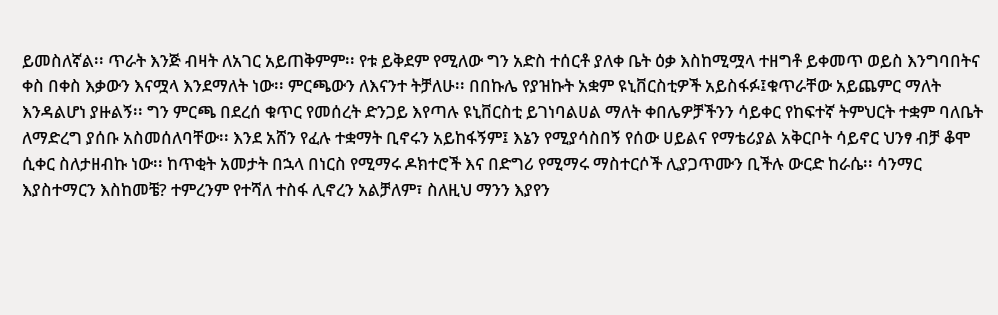ይመስለኛል፡፡ ጥራት እንጅ ብዛት ለአገር አይጠቅምም፡፡ የቱ ይቅደም የሚለው ግን አድስ ተሰርቶ ያለቀ ቤት ዕቃ እስከሚሟላ ተዘግቶ ይቀመጥ ወይስ እንግባበትና ቀስ በቀስ እቃውን እናሟላ እንደማለት ነው፡፡ ምርጫውን ለእናንተ ትቻለሁ፡፡ በበኩሌ የያዝኩት አቋም ዩኒቨርስቲዎች አይስፋፉ፤ቁጥራቸው አይጨምር ማለት እንዳልሆነ ያዙልኝ፡፡ ግን ምርጫ በደረሰ ቁጥር የመሰረት ድንጋይ እየጣሉ ዩኒቨርስቲ ይገነባልሀል ማለት ቀበሌዎቻችንን ሳይቀር የከፍተኛ ትምህርት ተቋም ባለቤት ለማድረግ ያሰቡ አስመሰለባቸው፡፡ እንደ አሸን የፈሉ ተቋማት ቢኖሩን አይከፋኝም፤ እኔን የሚያሳስበኝ የሰው ሀይልና የማቴሪያል አቅርቦት ሳይኖር ህንፃ ብቻ ቆሞ ሲቀር ስለታዘብኩ ነው፡፡ ከጥቂት አመታት በኋላ በነርስ የሚማሩ ዶክተሮች እና በድግሪ የሚማሩ ማስተርሶች ሊያጋጥሙን ቢችሉ ውርድ ከራሴ፡፡ ሳንማር እያስተማርን እስከመቼ? ተምረንም የተሻለ ተስፋ ሊኖረን አልቻለም፣ ስለዚህ ማንን እያየን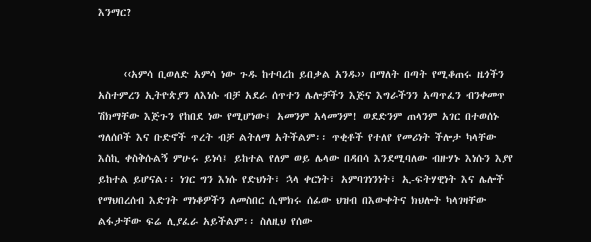እንማር?


     ‹‹አምሳ ቢወለድ አምሳ ነው ጉዱ ከተባረከ ይበቃል አንዱ›› በማለት በጣት የሚቆጠሩ ዜጎችን አስተምረን ኢትዮጵያን ለእነሱ ብቻ አደራ ሰጥተን ሌሎቻችን እጅና እግራችንን አጣጥፈን ብንቀመጥ ሽክማቸው እጅጉን የከበደ ነው የሚሆነው፤ አመንም አላመንም! ወደድንም ጠላንም አገር በተወሰኑ ግለሰቦች እና ቡድኖች ጥረት ብቻ ልትለማ አትችልም፡፡ ጥቂቶች የተለየ የመሪነት ችሎታ ካላቸው እስኪ ቀስቅሱልኝ ምሁሩ ይነሳ፤ ይከተል የለም ወይ ሌላው በዳበሳ እንደሚባለው ብዙሃኑ እነሱን እያየ ይከተል ይሆናል፡፡ ነገር ግን እነሱ የድህነት፣ ኋላ ቀርነት፣ አምባገነንነት፣ ኢ-ፍትሃዊነት እና ሌሎች የማህበረሰብ እድገት ማነቆዎችን ለመስበር ሲሞክሩ ሰፊው ህዝብ በእውቀትና ክህሎት ካላገዛቸው ልፋታቸው ፍሬ ሊያፈራ አይችልም፡፡ ስለዚህ የሰው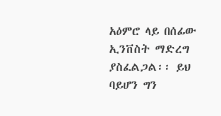አዕምሮ ላይ በሰፊው ኢንቨስት ማድረግ ያስፈልጋል፡፡ ይህ ባይሆን ግን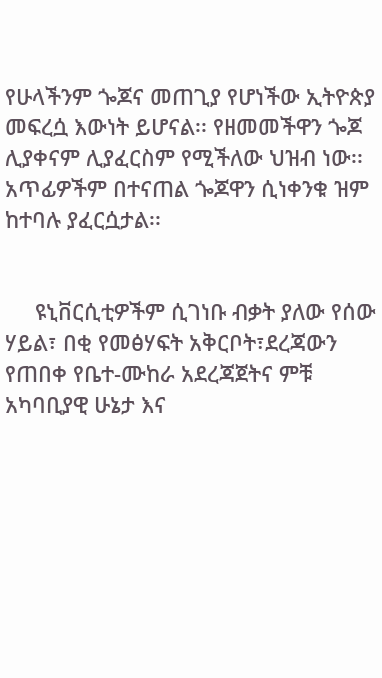የሁላችንም ጐጆና መጠጊያ የሆነችው ኢትዮጵያ መፍረሷ እውነት ይሆናል፡፡ የዘመመችዋን ጐጆ ሊያቀናም ሊያፈርስም የሚችለው ህዝብ ነው፡፡ አጥፊዎችም በተናጠል ጐጆዋን ሲነቀንቁ ዝም ከተባሉ ያፈርሷታል፡፡


     ዩኒቨርሲቲዎችም ሲገነቡ ብቃት ያለው የሰው ሃይል፣ በቂ የመፅሃፍት አቅርቦት፣ደረጃውን የጠበቀ የቤተ-ሙከራ አደረጃጀትና ምቹ አካባቢያዊ ሁኔታ እና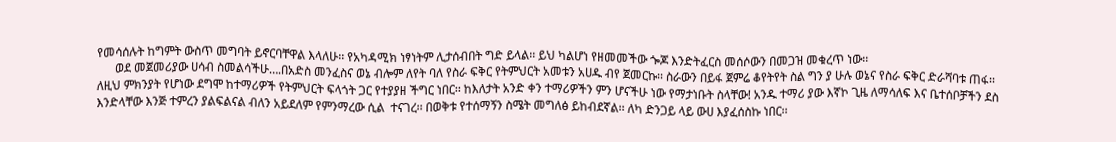የመሳሰሉት ከግምት ውስጥ መግባት ይኖርባቸዋል እላለሁ፡፡ የአካዳሚክ ነፃነትም ሊታሰብበት ግድ ይላል፡፡ ይህ ካልሆነ የዘመመችው ጐጆ እንድትፈርስ መሰሶውን በመጋዝ መቁረጥ ነው፡፡
      ወደ መጀመሪያው ሀሳብ ስመልሳችሁ….በአድስ መንፈስና ወኔ ብሎም ለየት ባለ የስራ ፍቅር የትምህርት አመቱን አሀዱ ብየ ጀመርኩ፡፡ ስራውን በይፋ ጀምሬ ቆየትየት ስል ግን ያ ሁሉ ወኔና የስራ ፍቅር ድራሻባቱ ጠፋ፡፡ ለዚህ ምክንያት የሆነው ደግሞ ከተማሪዎች የትምህርት ፍላጎት ጋር የተያያዘ ችግር ነበር፡፡ ከእለታት አንድ ቀን ተማሪዎችን ምን ሆናችሁ ነው የማታነቡት ስላቸው! አንዱ ተማሪ ያው እኛኮ ጊዜ ለማሳለፍ እና ቤተሰቦቻችን ደስ እንድላቸው እንጅ ተምረን ያልፍልናል ብለን አይደለም የምንማረው ሲል  ተናገረ፡፡ በወቅቱ የተሰማኝን ስሜት መግለፅ ይከብደኛል፡፡ ለካ ድንጋይ ላይ ውሀ እያፈሰስኩ ነበር፡፡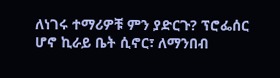ለነገሩ ተማሪዎቹ ምን ያድርጉ? ፕሮፌሰር ሆኖ ኪራይ ቤት ሲኖር፣ ለማንበብ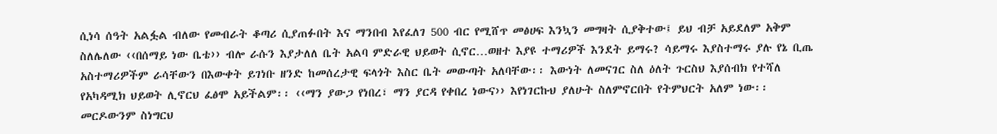ሲነሳ ሰዓት አልፏል ብለው የመብራት ቆጣሪ ሲያጠፉበት እና ማንበብ እየፈለገ 500 ብር የሚሸጥ መፅሀፍ እንኳን መግዛት ሲያቅተው፤ ይህ ብቻ አይደለም አቅም ስለሌለው ‹‹በሰማይ ነው ቤቴ›› ብሎ ራሱን እያታለለ ቤት አልባ ምድራዊ ህይወት ሲኖር…ወዘተ እያዩ ተማሪዎች እንደት ይማሩ? ሳይማሩ እያስተማሩ ያሉ የኔ ቢጤ አስተማሪዎችም ራሳቸውን በእውቀት ይገነቡ ዘንድ ከመሰረታዊ ፍላጎት እስር ቤት መውጣት አለባቸው፡፡ እውነት ለመናገር ስለ ዕለት ጉርስህ እያሰብክ የተሻለ የአካዳሚክ ህይወት ሊኖርህ ፈፅሞ አይችልም፡፡ ‹‹ማን ያውጋ የነበረ፣ ማን ያርዳ የቀበረ ነውና›› እየነገርኩህ ያለሁት ስለምኖርበት የትምህርት አለም ነው፡፡ መርዶውንም ስነግርህ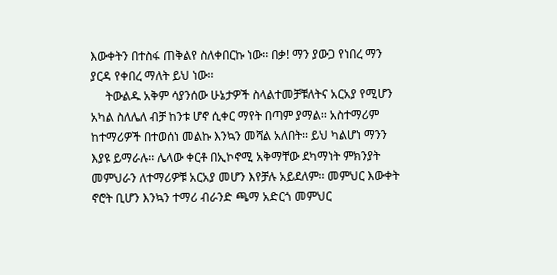እውቀትን በተስፋ ጠቅልየ ስለቀበርኩ ነው፡፡ በቃ! ማን ያውጋ የነበረ ማን ያርዳ የቀበረ ማለት ይህ ነው፡፡
     ትውልዱ አቅም ሳያንሰው ሁኔታዎች ስላልተመቻቹለትና አርአያ የሚሆን አካል ስለሌለ ብቻ ከንቱ ሆኖ ሲቀር ማየት በጣም ያማል፡፡ አስተማሪም ከተማሪዎች በተወሰነ መልኩ እንኳን መሻል አለበት፡፡ ይህ ካልሆነ ማንን እያዩ ይማራሉ፡፡ ሌላው ቀርቶ በኢኮኖሚ አቅማቸው ደካማነት ምክንያት መምህራን ለተማሪዎቹ አርአያ መሆን እየቻሉ አይደለም፡፡ መምህር እውቀት ኖሮት ቢሆን እንኳን ተማሪ ብራንድ ጫማ አድርጎ መምህር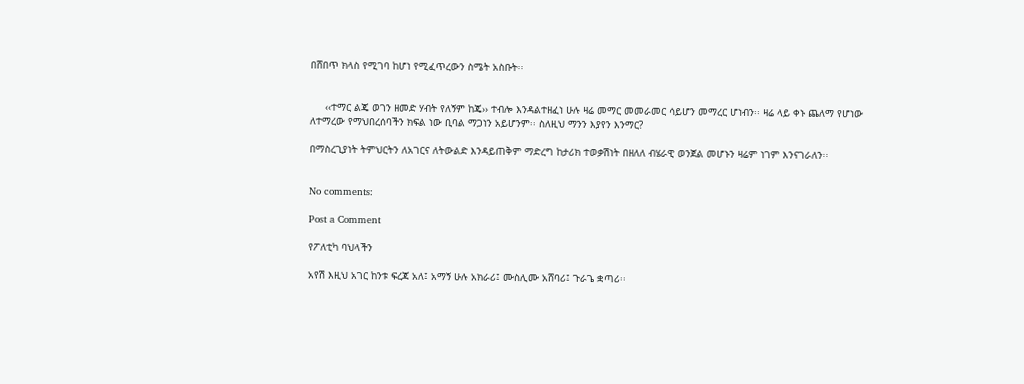በሸበጥ ክላስ የሚገባ ከሆነ የሚፈጥረውን ስሜት አስቡት፡፡


     ‹‹ተማር ልጄ ወገን ዘመድ ሃብት የለኝም ከጄ›› ተብሎ እንዳልተዘፈነ ሁሉ ዛሬ መማር መመራመር ሳይሆን መማረር ሆነብን፡፡ ዛሬ ላይ ቀኑ ጨለማ የሆነው ለተማረው የማህበረሰባችን ክፍል ነው ቢባል ማጋነን አይሆንም፡፡ ስለዚህ ማንን እያየን እንማር?

በማስረጊያነት ትምህርትን ለአገርና ለትውልድ እንዳይጠቅም ማድረግ ከታሪክ ተወቃሽነት በዘለለ ብሄራዊ ወንጀል መሆኑን ዛሬም ነገም እንናገራለን፡፡


No comments:

Post a Comment

የፖለቲካ ባህላችን

አየሽ እዚህ አገር ከንቱ ፍረጃ አለ፤ አማኝ ሁሉ አክራሪ፤ ሙስሊሙ አሸባሪ፤ ጉራጌ ቋጣሪ፡፡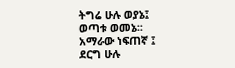ትግሬ ሁሉ ወያኔ፤ ወጣቱ ወመኔ፡፡ አማራው ነፍጠኛ ፤ ደርግ ሁሉ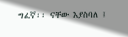ግፈኛ፡፡ ናቸው እያስባለ ፤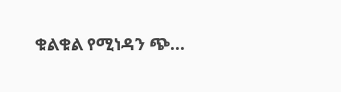ቁልቁል የሚነዳን ጭ...